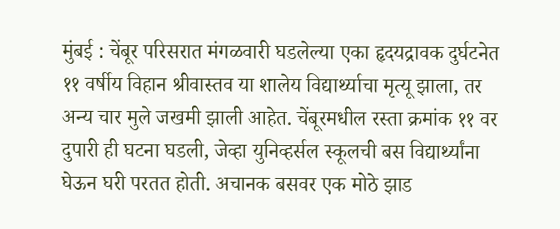मुंबई : चेंबूर परिसरात मंगळवारी घडलेल्या एका हृदयद्रावक दुर्घटनेत ११ वर्षीय विहान श्रीवास्तव या शालेय विद्यार्थ्याचा मृत्यू झाला, तर अन्य चार मुले जखमी झाली आहेत. चेंबूरमधील रस्ता क्रमांक ११ वर दुपारी ही घटना घडली, जेव्हा युनिव्हर्सल स्कूलची बस विद्यार्थ्यांना घेऊन घरी परतत होती. अचानक बसवर एक मोठे झाड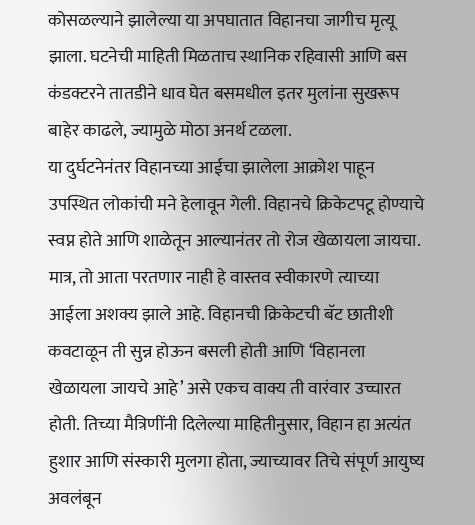कोसळल्याने झालेल्या या अपघातात विहानचा जागीच मृत्यू झाला. घटनेची माहिती मिळताच स्थानिक रहिवासी आणि बस कंडक्टरने तातडीने धाव घेत बसमधील इतर मुलांना सुखरूप बाहेर काढले, ज्यामुळे मोठा अनर्थ टळला.
या दुर्घटनेनंतर विहानच्या आईचा झालेला आक्रोश पाहून उपस्थित लोकांची मने हेलावून गेली. विहानचे क्रिकेटपटू होण्याचे स्वप्न होते आणि शाळेतून आल्यानंतर तो रोज खेळायला जायचा. मात्र, तो आता परतणार नाही हे वास्तव स्वीकारणे त्याच्या आईला अशक्य झाले आहे. विहानची क्रिकेटची बॅट छातीशी कवटाळून ती सुन्न होऊन बसली होती आणि ‘विहानला खेळायला जायचे आहे’ असे एकच वाक्य ती वारंवार उच्चारत होती. तिच्या मैत्रिणींनी दिलेल्या माहितीनुसार, विहान हा अत्यंत हुशार आणि संस्कारी मुलगा होता, ज्याच्यावर तिचे संपूर्ण आयुष्य अवलंबून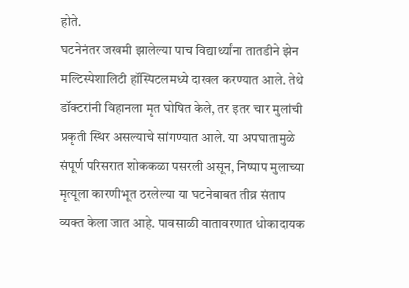होते.
घटनेनंतर जखमी झालेल्या पाच विद्यार्थ्यांना तातडीने झेन मल्टिस्पेशालिटी हॉस्पिटलमध्ये दाखल करण्यात आले. तेथे डॉक्टरांनी विहानला मृत घोषित केले, तर इतर चार मुलांची प्रकृती स्थिर असल्याचे सांगण्यात आले. या अपघातामुळे संपूर्ण परिसरात शोककळा पसरली असून, निष्पाप मुलाच्या मृत्यूला कारणीभूत ठरलेल्या या घटनेबाबत तीव्र संताप व्यक्त केला जात आहे. पावसाळी वातावरणात धोकादायक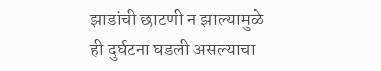झाडांची छाटणी न झाल्यामुळे ही दुर्घटना घडली असल्याचा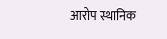आरोप स्थानिक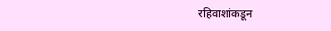रहिवाशांकडून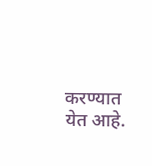करण्यात येत आहे.